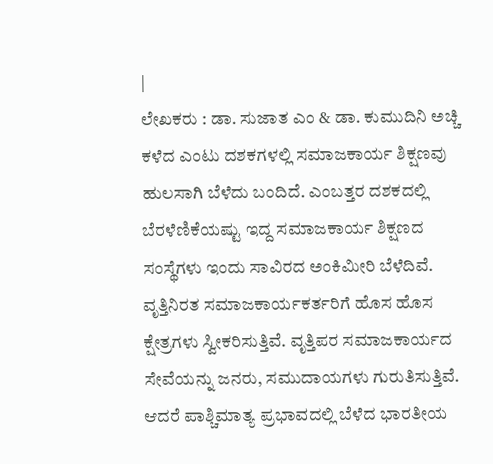|
ಲೇಖಕರು : ಡಾ. ಸುಜಾತ ಎಂ & ಡಾ. ಕುಮುದಿನಿ ಅಚ್ಚಿ ಕಳೆದ ಎಂಟು ದಶಕಗಳಲ್ಲಿ ಸಮಾಜಕಾರ್ಯ ಶಿಕ್ಷಣವು ಹುಲಸಾಗಿ ಬೆಳೆದು ಬಂದಿದೆ. ಎಂಬತ್ತರ ದಶಕದಲ್ಲಿ ಬೆರಳೆಣಿಕೆಯಷ್ಟು ಇದ್ದ ಸಮಾಜಕಾರ್ಯ ಶಿಕ್ಷಣದ ಸಂಸ್ಥೆಗಳು ಇಂದು ಸಾವಿರದ ಅಂಕಿಮೀರಿ ಬೆಳೆದಿವೆ. ವೃತ್ತಿನಿರತ ಸಮಾಜಕಾರ್ಯಕರ್ತರಿಗೆ ಹೊಸ ಹೊಸ ಕ್ಷೇತ್ರಗಳು ಸ್ವೀಕರಿಸುತ್ತಿವೆ. ವೃತ್ತಿಪರ ಸಮಾಜಕಾರ್ಯದ ಸೇವೆಯನ್ನು ಜನರು, ಸಮುದಾಯಗಳು ಗುರುತಿಸುತ್ತಿವೆ. ಆದರೆ ಪಾಶ್ಚಿಮಾತ್ಯ ಪ್ರಭಾವದಲ್ಲಿ ಬೆಳೆದ ಭಾರತೀಯ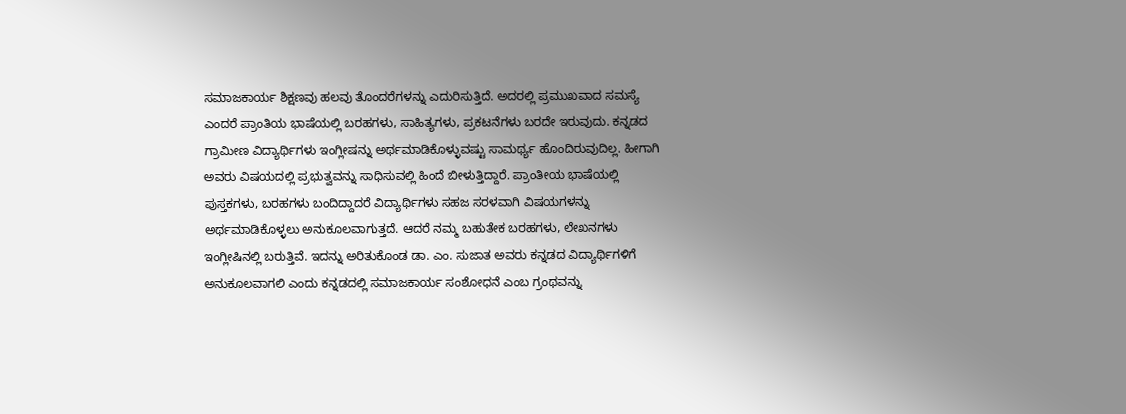ಸಮಾಜಕಾರ್ಯ ಶಿಕ್ಷಣವು ಹಲವು ತೊಂದರೆಗಳನ್ನು ಎದುರಿಸುತ್ತಿದೆ. ಅದರಲ್ಲಿ ಪ್ರಮುಖವಾದ ಸಮಸ್ಯೆ ಎಂದರೆ ಪ್ರಾಂತಿಯ ಭಾಷೆಯಲ್ಲಿ ಬರಹಗಳು, ಸಾಹಿತ್ಯಗಳು, ಪ್ರಕಟನೆಗಳು ಬರದೇ ಇರುವುದು. ಕನ್ನಡದ ಗ್ರಾಮೀಣ ವಿದ್ಯಾರ್ಥಿಗಳು ಇಂಗ್ಲೀಷನ್ನು ಅರ್ಥಮಾಡಿಕೊಳ್ಳುವಷ್ಟು ಸಾಮರ್ಥ್ಯ ಹೊಂದಿರುವುದಿಲ್ಲ. ಹೀಗಾಗಿ ಅವರು ವಿಷಯದಲ್ಲಿ ಪ್ರಭುತ್ವವನ್ನು ಸಾಧಿಸುವಲ್ಲಿ ಹಿಂದೆ ಬೀಳುತ್ತಿದ್ದಾರೆ. ಪ್ರಾಂತೀಯ ಭಾಷೆಯಲ್ಲಿ ಪುಸ್ತಕಗಳು, ಬರಹಗಳು ಬಂದಿದ್ದಾದರೆ ವಿದ್ಯಾರ್ಥಿಗಳು ಸಹಜ ಸರಳವಾಗಿ ವಿಷಯಗಳನ್ನು ಅರ್ಥಮಾಡಿಕೊಳ್ಳಲು ಅನುಕೂಲವಾಗುತ್ತದೆ. ಆದರೆ ನಮ್ಮ ಬಹುತೇಕ ಬರಹಗಳು, ಲೇಖನಗಳು ಇಂಗ್ಲೀಷಿನಲ್ಲಿ ಬರುತ್ತಿವೆ. ಇದನ್ನು ಅರಿತುಕೊಂಡ ಡಾ. ಎಂ. ಸುಜಾತ ಅವರು ಕನ್ನಡದ ವಿದ್ಯಾರ್ಥಿಗಳಿಗೆ ಅನುಕೂಲವಾಗಲಿ ಎಂದು ಕನ್ನಡದಲ್ಲಿ ಸಮಾಜಕಾರ್ಯ ಸಂಶೋಧನೆ ಎಂಬ ಗ್ರಂಥವನ್ನು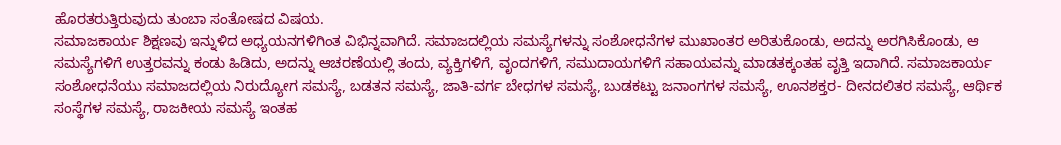ಹೊರತರುತ್ತಿರುವುದು ತುಂಬಾ ಸಂತೋಷದ ವಿಷಯ.
ಸಮಾಜಕಾರ್ಯ ಶಿಕ್ಷಣವು ಇನ್ನುಳಿದ ಅಧ್ಯಯನಗಳಿಗಿಂತ ವಿಭಿನ್ನವಾಗಿದೆ. ಸಮಾಜದಲ್ಲಿಯ ಸಮಸ್ಯೆಗಳನ್ನು ಸಂಶೋಧನೆಗಳ ಮುಖಾಂತರ ಅರಿತುಕೊಂಡು, ಅದನ್ನು ಅರಗಿಸಿಕೊಂಡು, ಆ ಸಮಸ್ಯೆಗಳಿಗೆ ಉತ್ತರವನ್ನು ಕಂಡು ಹಿಡಿದು, ಅದನ್ನು ಆಚರಣೆಯಲ್ಲಿ ತಂದು, ವ್ಯಕ್ತಿಗಳಿಗೆ, ವೃಂದಗಳಿಗೆ, ಸಮುದಾಯಗಳಿಗೆ ಸಹಾಯವನ್ನು ಮಾಡತಕ್ಕಂತಹ ವೃತ್ತಿ ಇದಾಗಿದೆ. ಸಮಾಜಕಾರ್ಯ ಸಂಶೋಧನೆಯು ಸಮಾಜದಲ್ಲಿಯ ನಿರುದ್ಯೋಗ ಸಮಸ್ಯೆ, ಬಡತನ ಸಮಸ್ಯೆ, ಜಾತಿ-ವರ್ಗ ಬೇಧಗಳ ಸಮಸ್ಯೆ, ಬುಡಕಟ್ಟು ಜನಾಂಗಗಳ ಸಮಸ್ಯೆ, ಊನಶಕ್ತರ- ದೀನದಲಿತರ ಸಮಸ್ಯೆ, ಆರ್ಥಿಕ ಸಂಸ್ಥೆಗಳ ಸಮಸ್ಯೆ, ರಾಜಕೀಯ ಸಮಸ್ಯೆ ಇಂತಹ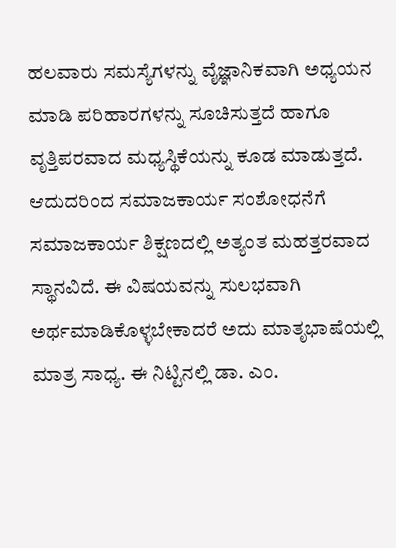ಹಲವಾರು ಸಮಸ್ಯೆಗಳನ್ನು ವೈಜ್ಞಾನಿಕವಾಗಿ ಅಧ್ಯಯನ ಮಾಡಿ ಪರಿಹಾರಗಳನ್ನು ಸೂಚಿಸುತ್ತದೆ ಹಾಗೂ ವೃತ್ತಿಪರವಾದ ಮಧ್ಯಸ್ಥಿಕೆಯನ್ನು ಕೂಡ ಮಾಡುತ್ತದೆ. ಆದುದರಿಂದ ಸಮಾಜಕಾರ್ಯ ಸಂಶೋಧನೆಗೆ ಸಮಾಜಕಾರ್ಯ ಶಿಕ್ಷಣದಲ್ಲಿ ಅತ್ಯಂತ ಮಹತ್ತರವಾದ ಸ್ಥಾನವಿದೆ. ಈ ವಿಷಯವನ್ನು ಸುಲಭವಾಗಿ ಅರ್ಥಮಾಡಿಕೊಳ್ಳಬೇಕಾದರೆ ಅದು ಮಾತೃಭಾಷೆಯಲ್ಲಿ ಮಾತ್ರ ಸಾಧ್ಯ. ಈ ನಿಟ್ಟಿನಲ್ಲಿ ಡಾ. ಎಂ.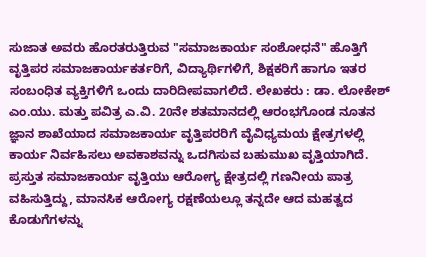ಸುಜಾತ ಅವರು ಹೊರತರುತ್ತಿರುವ "ಸಮಾಜಕಾರ್ಯ ಸಂಶೋಧನೆ" ಹೊತ್ತಿಗೆ ವೃತ್ತಿಪರ ಸಮಾಜಕಾರ್ಯಕರ್ತರಿಗೆ, ವಿದ್ಯಾರ್ಥಿಗಳಿಗೆ, ಶಿಕ್ಷಕರಿಗೆ ಹಾಗೂ ಇತರ ಸಂಬಂಧಿತ ವ್ಯಕ್ತಿಗಳಿಗೆ ಒಂದು ದಾರಿದೀಪವಾಗಲಿದೆ. ಲೇಖಕರು : ಡಾ. ಲೋಕೇಶ್ ಎಂ.ಯು. ಮತ್ತು ಪವಿತ್ರ ಎ.ವಿ. 20ನೇ ಶತಮಾನದಲ್ಲಿ ಆರಂಭಗೊಂಡ ನೂತನ ಜ್ಞಾನ ಶಾಖೆಯಾದ ಸಮಾಜಕಾರ್ಯ ವೃತ್ತಿಪರರಿಗೆ ವೈವಿಧ್ಯಮಯ ಕ್ಷೇತ್ರಗಳಲ್ಲಿ ಕಾರ್ಯ ನಿರ್ವಹಿಸಲು ಅವಕಾಶವನ್ನು ಒದಗಿಸುವ ಬಹುಮುಖ ವೃತ್ತಿಯಾಗಿದೆ. ಪ್ರಸ್ತುತ ಸಮಾಜಕಾರ್ಯ ವೃತ್ತಿಯು ಆರೋಗ್ಯ ಕ್ಷೇತ್ರದಲ್ಲಿ ಗಣನೀಯ ಪಾತ್ರ ವಹಿಸುತ್ತಿದ್ದು, ಮಾನಸಿಕ ಆರೋಗ್ಯ ರಕ್ಷಣೆಯಲ್ಲೂ ತನ್ನದೇ ಆದ ಮಹತ್ವದ ಕೊಡುಗೆಗಳನ್ನು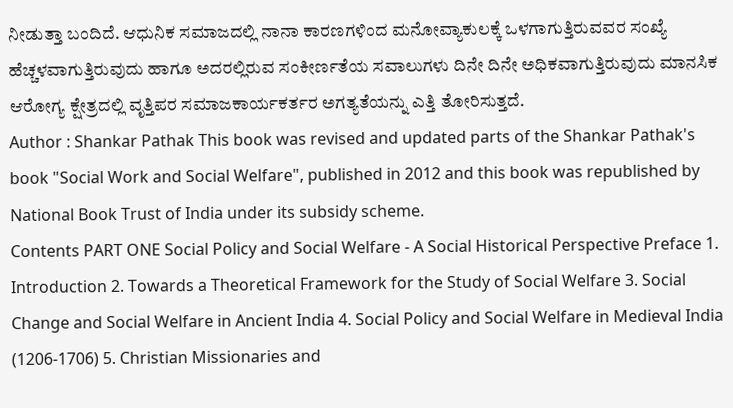ನೀಡುತ್ತಾ ಬಂದಿದೆ. ಆಧುನಿಕ ಸಮಾಜದಲ್ಲಿ ನಾನಾ ಕಾರಣಗಳಿಂದ ಮನೋವ್ಯಾಕುಲಕ್ಕೆ ಒಳಗಾಗುತ್ತಿರುವವರ ಸಂಖ್ಯೆ ಹೆಚ್ಚಳವಾಗುತ್ತಿರುವುದು ಹಾಗೂ ಅದರಲ್ಲಿರುವ ಸಂಕೀರ್ಣತೆಯ ಸವಾಲುಗಳು ದಿನೇ ದಿನೇ ಅಧಿಕವಾಗುತ್ತಿರುವುದು ಮಾನಸಿಕ ಆರೋಗ್ಯ ಕ್ಷೇತ್ರದಲ್ಲಿ ವೃತ್ತಿಪರ ಸಮಾಜಕಾರ್ಯಕರ್ತರ ಅಗತ್ಯತೆಯನ್ನು ಎತ್ತಿ ತೋರಿಸುತ್ತದೆ.
Author : Shankar Pathak This book was revised and updated parts of the Shankar Pathak's book "Social Work and Social Welfare", published in 2012 and this book was republished by National Book Trust of India under its subsidy scheme.
Contents PART ONE Social Policy and Social Welfare - A Social Historical Perspective Preface 1. Introduction 2. Towards a Theoretical Framework for the Study of Social Welfare 3. Social Change and Social Welfare in Ancient India 4. Social Policy and Social Welfare in Medieval India (1206-1706) 5. Christian Missionaries and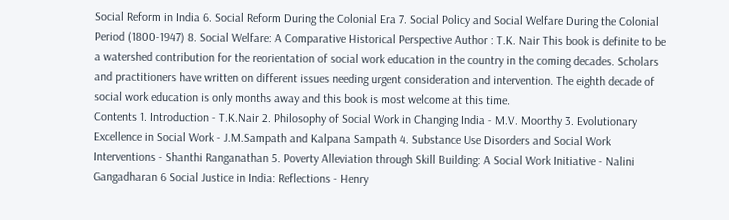Social Reform in India 6. Social Reform During the Colonial Era 7. Social Policy and Social Welfare During the Colonial Period (1800-1947) 8. Social Welfare: A Comparative Historical Perspective Author : T.K. Nair This book is definite to be a watershed contribution for the reorientation of social work education in the country in the coming decades. Scholars and practitioners have written on different issues needing urgent consideration and intervention. The eighth decade of social work education is only months away and this book is most welcome at this time.
Contents 1. Introduction - T.K.Nair 2. Philosophy of Social Work in Changing India - M.V. Moorthy 3. Evolutionary Excellence in Social Work - J.M.Sampath and Kalpana Sampath 4. Substance Use Disorders and Social Work Interventions - Shanthi Ranganathan 5. Poverty Alleviation through Skill Building: A Social Work Initiative - Nalini Gangadharan 6 Social Justice in India: Reflections - Henry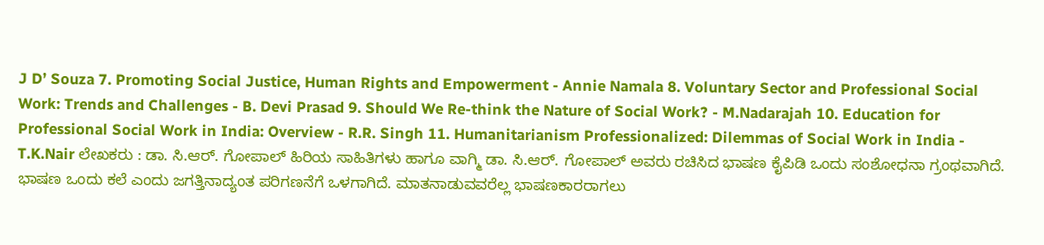J D’ Souza 7. Promoting Social Justice, Human Rights and Empowerment - Annie Namala 8. Voluntary Sector and Professional Social Work: Trends and Challenges - B. Devi Prasad 9. Should We Re-think the Nature of Social Work? - M.Nadarajah 10. Education for Professional Social Work in India: Overview - R.R. Singh 11. Humanitarianism Professionalized: Dilemmas of Social Work in India - T.K.Nair ಲೇಖಕರು : ಡಾ. ಸಿ.ಆರ್. ಗೋಪಾಲ್ ಹಿರಿಯ ಸಾಹಿತಿಗಳು ಹಾಗೂ ವಾಗ್ಮಿ ಡಾ. ಸಿ.ಆರ್. ಗೋಪಾಲ್ ಅವರು ರಚಿಸಿದ ಭಾಷಣ ಕೈಪಿಡಿ ಒಂದು ಸಂಶೋಧನಾ ಗ್ರಂಥವಾಗಿದೆ. ಭಾಷಣ ಒಂದು ಕಲೆ ಎಂದು ಜಗತ್ತಿನಾದ್ಯಂತ ಪರಿಗಣನೆಗೆ ಒಳಗಾಗಿದೆ. ಮಾತನಾಡುವವರೆಲ್ಲ ಭಾಷಣಕಾರರಾಗಲು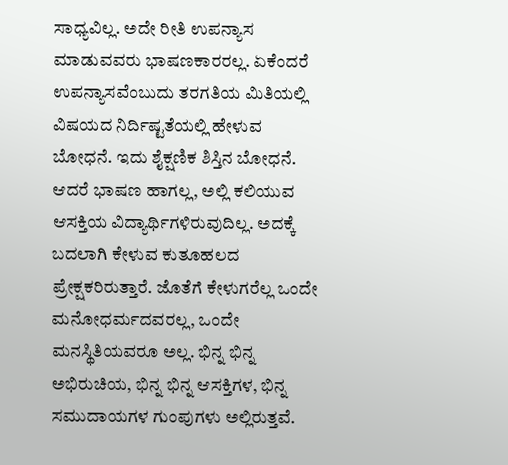ಸಾಧ್ಯವಿಲ್ಲ. ಅದೇ ರೀತಿ ಉಪನ್ಯಾಸ ಮಾಡುವವರು ಭಾಷಣಕಾರರಲ್ಲ. ಏಕೆಂದರೆ ಉಪನ್ಯಾಸವೆಂಬುದು ತರಗತಿಯ ಮಿತಿಯಲ್ಲಿ ವಿಷಯದ ನಿರ್ದಿಷ್ಟತೆಯಲ್ಲಿ ಹೇಳುವ ಬೋಧನೆ. ಇದು ಶೈಕ್ಷಣಿಕ ಶಿಸ್ತಿನ ಬೋಧನೆ. ಆದರೆ ಭಾಷಣ ಹಾಗಲ್ಲ, ಅಲ್ಲಿ ಕಲಿಯುವ ಆಸಕ್ತಿಯ ವಿದ್ಯಾರ್ಥಿಗಳಿರುವುದಿಲ್ಲ. ಅದಕ್ಕೆ ಬದಲಾಗಿ ಕೇಳುವ ಕುತೂಹಲದ ಪ್ರೇಕ್ಷಕರಿರುತ್ತಾರೆ. ಜೊತೆಗೆ ಕೇಳುಗರೆಲ್ಲ ಒಂದೇ ಮನೋಧರ್ಮದವರಲ್ಲ, ಒಂದೇ ಮನಸ್ಥಿತಿಯವರೂ ಅಲ್ಲ. ಭಿನ್ನ ಭಿನ್ನ ಅಭಿರುಚಿಯ, ಭಿನ್ನ ಭಿನ್ನ ಆಸಕ್ತಿಗಳ, ಭಿನ್ನ ಸಮುದಾಯಗಳ ಗುಂಪುಗಳು ಅಲ್ಲಿರುತ್ತವೆ.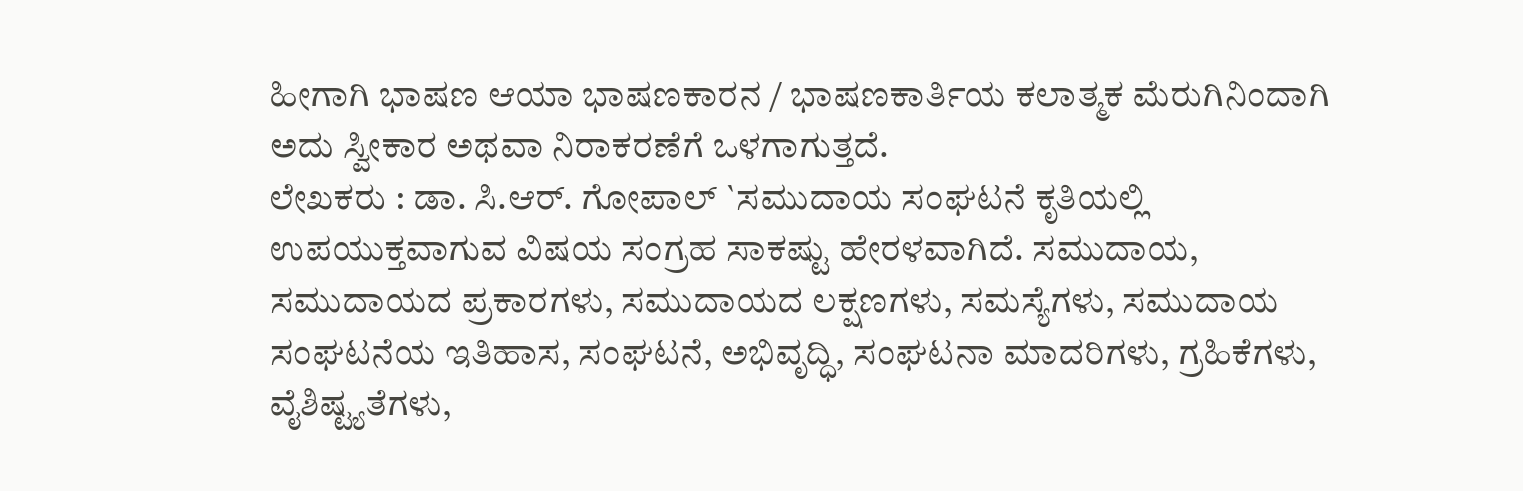ಹೀಗಾಗಿ ಭಾಷಣ ಆಯಾ ಭಾಷಣಕಾರನ / ಭಾಷಣಕಾರ್ತಿಯ ಕಲಾತ್ಮಕ ಮೆರುಗಿನಿಂದಾಗಿ ಅದು ಸ್ವೀಕಾರ ಅಥವಾ ನಿರಾಕರಣೆಗೆ ಒಳಗಾಗುತ್ತದೆ.
ಲೇಖಕರು : ಡಾ. ಸಿ.ಆರ್. ಗೋಪಾಲ್ `ಸಮುದಾಯ ಸಂಘಟನೆ ಕೃತಿಯಲ್ಲಿ ಉಪಯುಕ್ತವಾಗುವ ವಿಷಯ ಸಂಗ್ರಹ ಸಾಕಷ್ಟು ಹೇರಳವಾಗಿದೆ. ಸಮುದಾಯ, ಸಮುದಾಯದ ಪ್ರಕಾರಗಳು, ಸಮುದಾಯದ ಲಕ್ಷಣಗಳು, ಸಮಸ್ಯೆಗಳು, ಸಮುದಾಯ ಸಂಘಟನೆಯ ಇತಿಹಾಸ, ಸಂಘಟನೆ, ಅಭಿವೃದ್ಧಿ, ಸಂಘಟನಾ ಮಾದರಿಗಳು, ಗ್ರಹಿಕೆಗಳು, ವೈಶಿಷ್ಟ್ಯತೆಗಳು,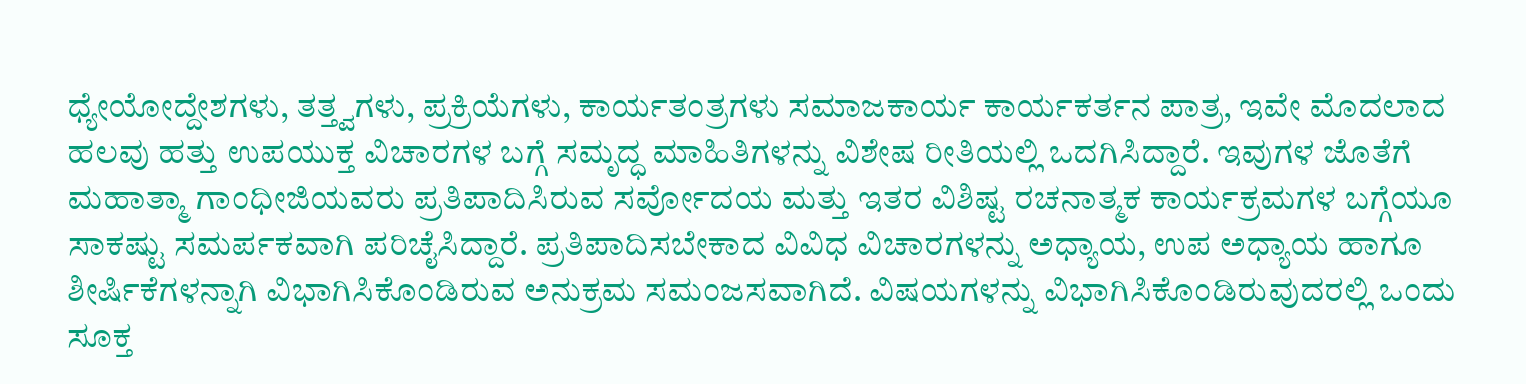ಧ್ಯೇಯೋದ್ದೇಶಗಳು, ತತ್ತ್ವಗಳು, ಪ್ರಕ್ರಿಯೆಗಳು, ಕಾರ್ಯತಂತ್ರಗಳು ಸಮಾಜಕಾರ್ಯ ಕಾರ್ಯಕರ್ತನ ಪಾತ್ರ, ಇವೇ ಮೊದಲಾದ ಹಲವು ಹತ್ತು ಉಪಯುಕ್ತ ವಿಚಾರಗಳ ಬಗ್ಗೆ ಸಮೃದ್ಧ ಮಾಹಿತಿಗಳನ್ನು ವಿಶೇಷ ರೀತಿಯಲ್ಲಿ ಒದಗಿಸಿದ್ದಾರೆ. ಇವುಗಳ ಜೊತೆಗೆ ಮಹಾತ್ಮಾ ಗಾಂಧೀಜಿಯವರು ಪ್ರತಿಪಾದಿಸಿರುವ ಸರ್ವೋದಯ ಮತ್ತು ಇತರ ವಿಶಿಷ್ಟ ರಚನಾತ್ಮಕ ಕಾರ್ಯಕ್ರಮಗಳ ಬಗ್ಗೆಯೂ ಸಾಕಷ್ಟು ಸಮರ್ಪಕವಾಗಿ ಪರಿಚೈಸಿದ್ದಾರೆ. ಪ್ರತಿಪಾದಿಸಬೇಕಾದ ವಿವಿಧ ವಿಚಾರಗಳನ್ನು ಅಧ್ಯಾಯ, ಉಪ ಅಧ್ಯಾಯ ಹಾಗೂ ಶೀರ್ಷಿಕೆಗಳನ್ನಾಗಿ ವಿಭಾಗಿಸಿಕೊಂಡಿರುವ ಅನುಕ್ರಮ ಸಮಂಜಸವಾಗಿದೆ. ವಿಷಯಗಳನ್ನು ವಿಭಾಗಿಸಿಕೊಂಡಿರುವುದರಲ್ಲಿ ಒಂದು ಸೂಕ್ತ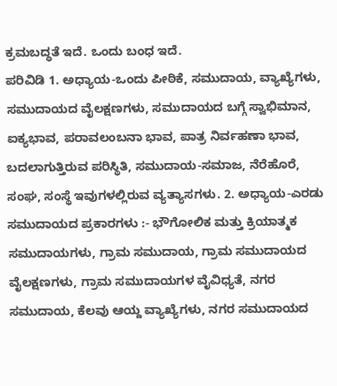ಕ್ರಮಬದ್ಧತೆ ಇದೆ. ಒಂದು ಬಂಧ ಇದೆ.
ಪರಿವಿಡಿ 1. ಅಧ್ಯಾಯ-ಒಂದು ಪೀಠಿಕೆ, ಸಮುದಾಯ, ವ್ಯಾಖ್ಯೆಗಳು, ಸಮುದಾಯದ ವೈಲಕ್ಷಣಗಳು, ಸಮುದಾಯದ ಬಗ್ಗೆ ಸ್ವಾಭಿಮಾನ, ಐಕ್ಯಭಾವ, ಪರಾವಲಂಬನಾ ಭಾವ, ಪಾತ್ರ ನಿರ್ವಹಣಾ ಭಾವ, ಬದಲಾಗುತ್ತಿರುವ ಪರಿಸ್ಥಿತಿ, ಸಮುದಾಯ-ಸಮಾಜ, ನೆರೆಹೊರೆ, ಸಂಘ, ಸಂಸ್ಥೆ ಇವುಗಳಲ್ಲಿರುವ ವ್ಯತ್ಯಾಸಗಳು. 2. ಅಧ್ಯಾಯ-ಎರಡು ಸಮುದಾಯದ ಪ್ರಕಾರಗಳು :- ಭೌಗೋಲಿಕ ಮತ್ತು ಕ್ರಿಯಾತ್ಮಕ ಸಮುದಾಯಗಳು, ಗ್ರಾಮ ಸಮುದಾಯ, ಗ್ರಾಮ ಸಮುದಾಯದ ವೈಲಕ್ಷಣಗಳು, ಗ್ರಾಮ ಸಮುದಾಯಗಳ ವೈವಿಧ್ಯತೆ, ನಗರ ಸಮುದಾಯ, ಕೆಲವು ಆಯ್ದ ವ್ಯಾಖ್ಯೆಗಳು, ನಗರ ಸಮುದಾಯದ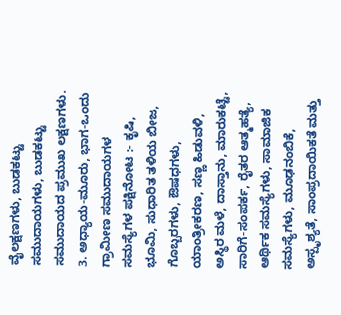ವೈಲಕ್ಷಣಗಳು, ಬುಡಕಟ್ಟು ಸಮುದಾಯಗಳು, ಬುಡಕಟ್ಟು ಸಮುದಾಯದ ಪ್ರಮುಖ ಲಕ್ಷಣಗಳು. 3. ಅಧ್ಯಾಯ-ಮೂರು, ಭಾಗ-ಒಂದು ಗ್ರಾಮೀಣ ಸಮುದಾಯಗಳ ಸಮಸ್ಯೆಗಳ ಪಕ್ಷಿನೋಟ :- ಕೃಷಿ, ಭೂಮಿ, ಸುಧಾರಿತ ತಳಿಯ ಬೀಜ, ಗೊಬ್ಬರಗಳು, ಔಷಧಗಳು, ಯಾಂತ್ರೀಕರಣ, ಸಣ್ಣ ಹಿಡುವಳಿ, ಅಸ್ಥಿರ ಮಳೆ, ದಾಸ್ತಾನು, ಮಾರುಕಟ್ಟೆ, ಸಾರಿಗೆ-ಸಂಪರ್ಕ, ರೈತರ ಆತ್ಮಹತ್ಯೆ, ಆರ್ಥಿಕ ಸಮಸ್ಯೆಗಳು, ಸಾಮಾಜಿಕ ಸಮಸ್ಯೆಗಳು, ಮೂಢನಂಬಿಕೆ, ಅಸ್ಪೃಶ್ಯತೆ, ಸಾಂಪ್ರದಾಯಿಕತೆ ಮತ್ತು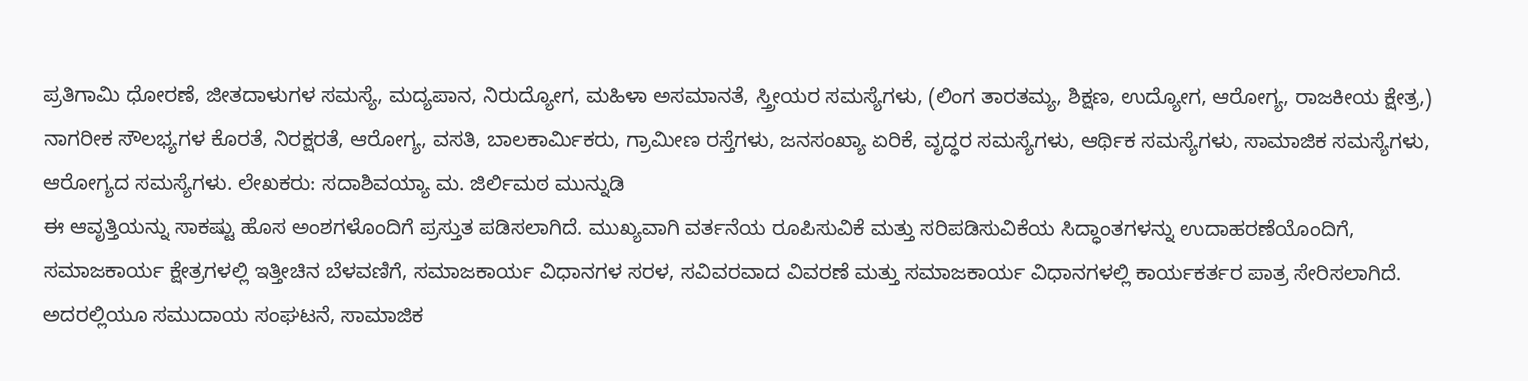ಪ್ರತಿಗಾಮಿ ಧೋರಣೆ, ಜೀತದಾಳುಗಳ ಸಮಸ್ಯೆ, ಮದ್ಯಪಾನ, ನಿರುದ್ಯೋಗ, ಮಹಿಳಾ ಅಸಮಾನತೆ, ಸ್ತ್ರೀಯರ ಸಮಸ್ಯೆಗಳು, (ಲಿಂಗ ತಾರತಮ್ಯ, ಶಿಕ್ಷಣ, ಉದ್ಯೋಗ, ಆರೋಗ್ಯ, ರಾಜಕೀಯ ಕ್ಷೇತ್ರ,) ನಾಗರೀಕ ಸೌಲಭ್ಯಗಳ ಕೊರತೆ, ನಿರಕ್ಷರತೆ, ಆರೋಗ್ಯ, ವಸತಿ, ಬಾಲಕಾರ್ಮಿಕರು, ಗ್ರಾಮೀಣ ರಸ್ತೆಗಳು, ಜನಸಂಖ್ಯಾ ಏರಿಕೆ, ವೃದ್ಧರ ಸಮಸ್ಯೆಗಳು, ಆರ್ಥಿಕ ಸಮಸ್ಯೆಗಳು, ಸಾಮಾಜಿಕ ಸಮಸ್ಯೆಗಳು, ಆರೋಗ್ಯದ ಸಮಸ್ಯೆಗಳು. ಲೇಖಕರು: ಸದಾಶಿವಯ್ಯಾ ಮ. ಜಿರ್ಲಿಮಠ ಮುನ್ನುಡಿ
ಈ ಆವೃತ್ತಿಯನ್ನು ಸಾಕಷ್ಟು ಹೊಸ ಅಂಶಗಳೊಂದಿಗೆ ಪ್ರಸ್ತುತ ಪಡಿಸಲಾಗಿದೆ. ಮುಖ್ಯವಾಗಿ ವರ್ತನೆಯ ರೂಪಿಸುವಿಕೆ ಮತ್ತು ಸರಿಪಡಿಸುವಿಕೆಯ ಸಿದ್ಧಾಂತಗಳನ್ನು ಉದಾಹರಣೆಯೊಂದಿಗೆ, ಸಮಾಜಕಾರ್ಯ ಕ್ಷೇತ್ರಗಳಲ್ಲಿ ಇತ್ತೀಚಿನ ಬೆಳವಣಿಗೆ, ಸಮಾಜಕಾರ್ಯ ವಿಧಾನಗಳ ಸರಳ, ಸವಿವರವಾದ ವಿವರಣೆ ಮತ್ತು ಸಮಾಜಕಾರ್ಯ ವಿಧಾನಗಳಲ್ಲಿ ಕಾರ್ಯಕರ್ತರ ಪಾತ್ರ ಸೇರಿಸಲಾಗಿದೆ. ಅದರಲ್ಲಿಯೂ ಸಮುದಾಯ ಸಂಘಟನೆ, ಸಾಮಾಜಿಕ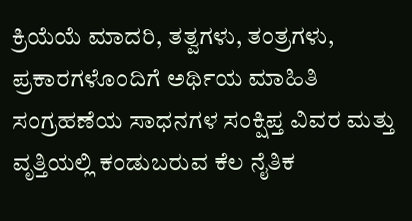ಕ್ರಿಯೆಯೆ ಮಾದರಿ, ತತ್ವಗಳು, ತಂತ್ರಗಳು, ಪ್ರಕಾರಗಳೊಂದಿಗೆ ಅರ್ಥಿಯ ಮಾಹಿತಿ ಸಂಗ್ರಹಣೆಯ ಸಾಧನಗಳ ಸಂಕ್ಷಿಪ್ತ ವಿವರ ಮತ್ತು ವೃತ್ತಿಯಲ್ಲಿ ಕಂಡುಬರುವ ಕೆಲ ನೈತಿಕ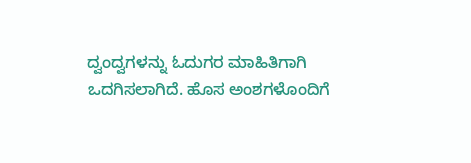ದ್ವಂದ್ವಗಳನ್ನು ಓದುಗರ ಮಾಹಿತಿಗಾಗಿ ಒದಗಿಸಲಾಗಿದೆ. ಹೊಸ ಅಂಶಗಳೊಂದಿಗೆ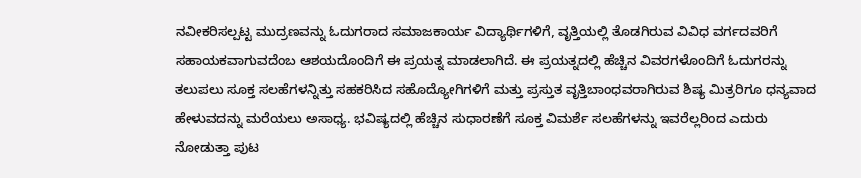ನವೀಕರಿಸಲ್ಪಟ್ಟ ಮುದ್ರಣವನ್ನು ಓದುಗರಾದ ಸಮಾಜಕಾರ್ಯ ವಿದ್ಯಾರ್ಥಿಗಳಿಗೆ, ವೃತ್ತಿಯಲ್ಲಿ ತೊಡಗಿರುವ ವಿವಿಧ ವರ್ಗದವರಿಗೆ ಸಹಾಯಕವಾಗುವದೆಂಬ ಆಶಯದೊಂದಿಗೆ ಈ ಪ್ರಯತ್ನ ಮಾಡಲಾಗಿದೆ. ಈ ಪ್ರಯತ್ನದಲ್ಲಿ ಹೆಚ್ಚಿನ ವಿವರಗಳೊಂದಿಗೆ ಓದುಗರನ್ನು ತಲುಪಲು ಸೂಕ್ತ ಸಲಹೆಗಳನ್ನಿತ್ತು ಸಹಕರಿಸಿದ ಸಹೊದ್ಯೋಗಿಗಳಿಗೆ ಮತ್ತು ಪ್ರಸ್ತುತ ವೃತ್ತಿಬಾಂಧವರಾಗಿರುವ ಶಿಷ್ಯ ಮಿತ್ರರಿಗೂ ಧನ್ಯವಾದ ಹೇಳುವದನ್ನು ಮರೆಯಲು ಅಸಾಧ್ಯ. ಭವಿಷ್ಯದಲ್ಲಿ ಹೆಚ್ಚಿನ ಸುಧಾರಣೆಗೆ ಸೂಕ್ತ ವಿಮರ್ಶೆ ಸಲಹೆಗಳನ್ನು ಇವರೆಲ್ಲರಿಂದ ಎದುರು ನೋಡುತ್ತಾ ಪುಟ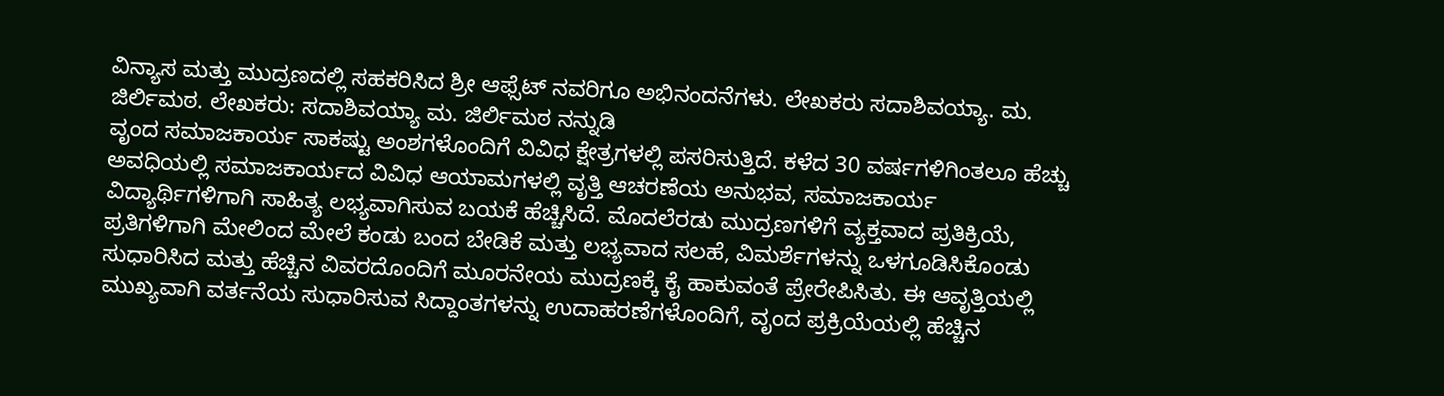ವಿನ್ಯಾಸ ಮತ್ತು ಮುದ್ರಣದಲ್ಲಿ ಸಹಕರಿಸಿದ ಶ್ರೀ ಆಫ್ಸೆಟ್ ನವರಿಗೂ ಅಭಿನಂದನೆಗಳು. ಲೇಖಕರು ಸದಾಶಿವಯ್ಯಾ. ಮ. ಜಿರ್ಲಿಮಠ. ಲೇಖಕರು: ಸದಾಶಿವಯ್ಯಾ ಮ. ಜಿರ್ಲಿಮಠ ನನ್ನುಡಿ
ವೃಂದ ಸಮಾಜಕಾರ್ಯ ಸಾಕಷ್ಟು ಅಂಶಗಳೊಂದಿಗೆ ವಿವಿಧ ಕ್ಷೇತ್ರಗಳಲ್ಲಿ ಪಸರಿಸುತ್ತಿದೆ. ಕಳೆದ 30 ವರ್ಷಗಳಿಗಿಂತಲೂ ಹೆಚ್ಚು ಅವಧಿಯಲ್ಲಿ ಸಮಾಜಕಾರ್ಯದ ವಿವಿಧ ಆಯಾಮಗಳಲ್ಲಿ ವೃತ್ತಿ ಆಚರಣೆಯ ಅನುಭವ, ಸಮಾಜಕಾರ್ಯ ವಿದ್ಯಾರ್ಥಿಗಳಿಗಾಗಿ ಸಾಹಿತ್ಯ ಲಭ್ಯವಾಗಿಸುವ ಬಯಕೆ ಹೆಚ್ಚಿಸಿದೆ. ಮೊದಲೆರಡು ಮುದ್ರಣಗಳಿಗೆ ವ್ಯಕ್ತವಾದ ಪ್ರತಿಕ್ರಿಯೆ, ಪ್ರತಿಗಳಿಗಾಗಿ ಮೇಲಿಂದ ಮೇಲೆ ಕಂಡು ಬಂದ ಬೇಡಿಕೆ ಮತ್ತು ಲಭ್ಯವಾದ ಸಲಹೆ, ವಿಮರ್ಶೆಗಳನ್ನು ಒಳಗೂಡಿಸಿಕೊಂಡು ಸುಧಾರಿಸಿದ ಮತ್ತು ಹೆಚ್ಚಿನ ವಿವರದೊಂದಿಗೆ ಮೂರನೇಯ ಮುದ್ರಣಕ್ಕೆ ಕೈ ಹಾಕುವಂತೆ ಪ್ರೇರೇಪಿಸಿತು. ಈ ಆವೃತ್ತಿಯಲ್ಲಿ ಮುಖ್ಯವಾಗಿ ವರ್ತನೆಯ ಸುಧಾರಿಸುವ ಸಿದ್ದಾಂತಗಳನ್ನು ಉದಾಹರಣೆಗಳೊಂದಿಗೆ, ವೃಂದ ಪ್ರಕ್ರಿಯೆಯಲ್ಲಿ ಹೆಚ್ಚಿನ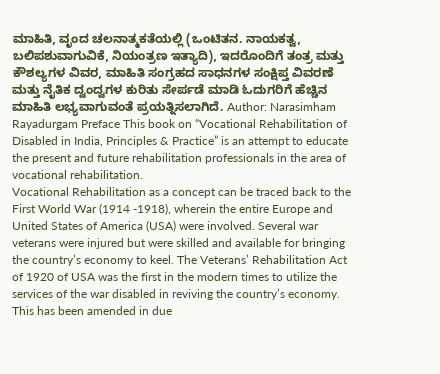ಮಾಹಿತಿ, ವೃಂದ ಚಲನಾತ್ಮಕತೆಯಲ್ಲಿ (ಒಂಟಿತನ. ನಾಯಕತ್ವ, ಬಲಿಪಶುವಾಗುವಿಕೆ, ನಿಯಂತ್ರಣ ಇತ್ಯಾದಿ), ಇದರೊಂದಿಗೆ ತಂತ್ರ ಮತ್ತು ಕೌಶಲ್ಯಗಳ ವಿವರ, ಮಾಹಿತಿ ಸಂಗ್ರಹದ ಸಾಧನಗಳ ಸಂಕ್ಷಿಪ್ತ ವಿವರಣೆ ಮತ್ತು ನೈತಿಕ ದ್ವಂದ್ವಗಳ ಕುರಿತು ಸೇರ್ಪಡೆ ಮಾಡಿ ಓದುಗರಿಗೆ ಹೆಚ್ಚಿನ ಮಾಹಿತಿ ಲಭ್ಯವಾಗುವಂತೆ ಪ್ರಯತ್ನಿಸಲಾಗಿದೆ. Author: Narasimham Rayadurgam Preface This book on “Vocational Rehabilitation of Disabled in India, Principles & Practice” is an attempt to educate the present and future rehabilitation professionals in the area of vocational rehabilitation.
Vocational Rehabilitation as a concept can be traced back to the First World War (1914 -1918), wherein the entire Europe and United States of America (USA) were involved. Several war veterans were injured but were skilled and available for bringing the country’s economy to keel. The Veterans’ Rehabilitation Act of 1920 of USA was the first in the modern times to utilize the services of the war disabled in reviving the country’s economy. This has been amended in due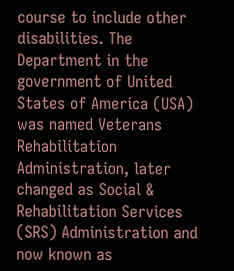course to include other disabilities. The Department in the government of United States of America (USA) was named Veterans Rehabilitation Administration, later changed as Social & Rehabilitation Services (SRS) Administration and now known as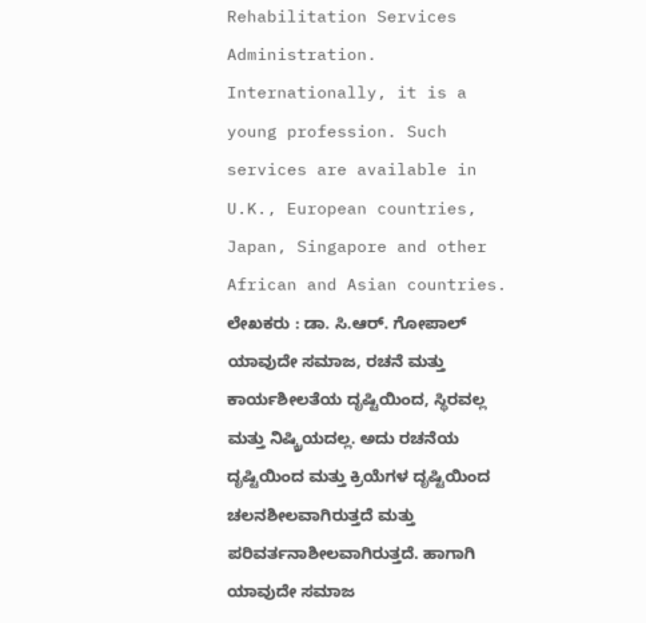Rehabilitation Services Administration. Internationally, it is a young profession. Such services are available in U.K., European countries, Japan, Singapore and other African and Asian countries. ಲೇಖಕರು : ಡಾ. ಸಿ.ಆರ್. ಗೋಪಾಲ್ ಯಾವುದೇ ಸಮಾಜ, ರಚನೆ ಮತ್ತು ಕಾರ್ಯಶೀಲತೆಯ ದೃಷ್ಟಿಯಿಂದ, ಸ್ಥಿರವಲ್ಲ ಮತ್ತು ನಿಷ್ಕ್ರಿಯದಲ್ಲ. ಅದು ರಚನೆಯ ದೃಷ್ಟಿಯಿಂದ ಮತ್ತು ಕ್ರಿಯೆಗಳ ದೃಷ್ಟಿಯಿಂದ ಚಲನಶೀಲವಾಗಿರುತ್ತದೆ ಮತ್ತು ಪರಿವರ್ತನಾಶೀಲವಾಗಿರುತ್ತದೆ. ಹಾಗಾಗಿ ಯಾವುದೇ ಸಮಾಜ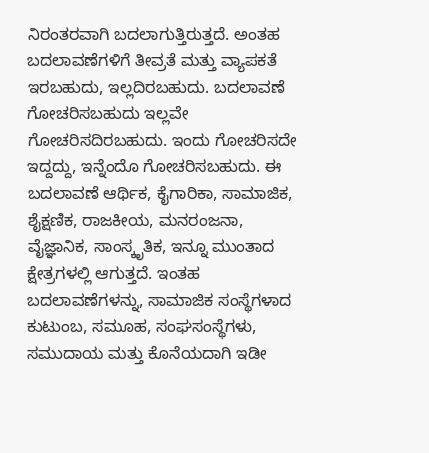ನಿರಂತರವಾಗಿ ಬದಲಾಗುತ್ತಿರುತ್ತದೆ. ಅಂತಹ ಬದಲಾವಣೆಗಳಿಗೆ ತೀವ್ರತೆ ಮತ್ತು ವ್ಯಾಪಕತೆ ಇರಬಹುದು, ಇಲ್ಲದಿರಬಹುದು. ಬದಲಾವಣೆ ಗೋಚರಿಸಬಹುದು ಇಲ್ಲವೇ ಗೋಚರಿಸದಿರಬಹುದು. ಇಂದು ಗೋಚರಿಸದೇ ಇದ್ದದ್ದು, ಇನ್ನೆಂದೊ ಗೋಚರಿಸಬಹುದು. ಈ ಬದಲಾವಣೆ ಆರ್ಥಿಕ, ಕೈಗಾರಿಕಾ, ಸಾಮಾಜಿಕ, ಶೈಕ್ಷಣಿಕ, ರಾಜಕೀಯ, ಮನರಂಜನಾ, ವೈಜ್ಞಾನಿಕ, ಸಾಂಸ್ಕೃತಿಕ, ಇನ್ನೂ ಮುಂತಾದ ಕ್ಷೇತ್ರಗಳಲ್ಲಿ ಆಗುತ್ತದೆ. ಇಂತಹ ಬದಲಾವಣೆಗಳನ್ನು, ಸಾಮಾಜಿಕ ಸಂಸ್ಥೆಗಳಾದ ಕುಟುಂಬ, ಸಮೂಹ, ಸಂಘಸಂಸ್ಥೆಗಳು, ಸಮುದಾಯ ಮತ್ತು ಕೊನೆಯದಾಗಿ ಇಡೀ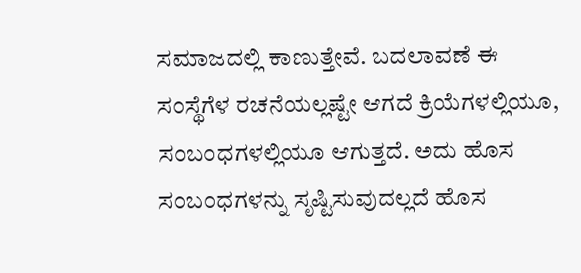ಸಮಾಜದಲ್ಲಿ ಕಾಣುತ್ತೇವೆ. ಬದಲಾವಣೆ ಈ ಸಂಸ್ಥೆಗೆಳ ರಚನೆಯಲ್ಲಷ್ಟೇ ಆಗದೆ ಕ್ರಿಯೆಗಳಲ್ಲಿಯೂ, ಸಂಬಂಧಗಳಲ್ಲಿಯೂ ಆಗುತ್ತದೆ. ಅದು ಹೊಸ ಸಂಬಂಧಗಳನ್ನು ಸೃಷ್ಟಿಸುವುದಲ್ಲದೆ ಹೊಸ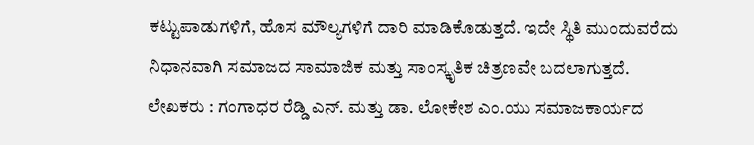ಕಟ್ಟುಪಾಡುಗಳಿಗೆ, ಹೊಸ ಮೌಲ್ಯಗಳಿಗೆ ದಾರಿ ಮಾಡಿಕೊಡುತ್ತದೆ. ಇದೇ ಸ್ಥಿತಿ ಮುಂದುವರೆದು ನಿಧಾನವಾಗಿ ಸಮಾಜದ ಸಾಮಾಜಿಕ ಮತ್ತು ಸಾಂಸ್ಕೃತಿಕ ಚಿತ್ರಣವೇ ಬದಲಾಗುತ್ತದೆ.
ಲೇಖಕರು : ಗಂಗಾಧರ ರೆಡ್ಡಿ ಎನ್. ಮತ್ತು ಡಾ. ಲೋಕೇಶ ಎಂ.ಯು ಸಮಾಜಕಾರ್ಯದ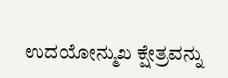ಉದಯೋನ್ಮುಖ ಕ್ಷೇತ್ರವನ್ನು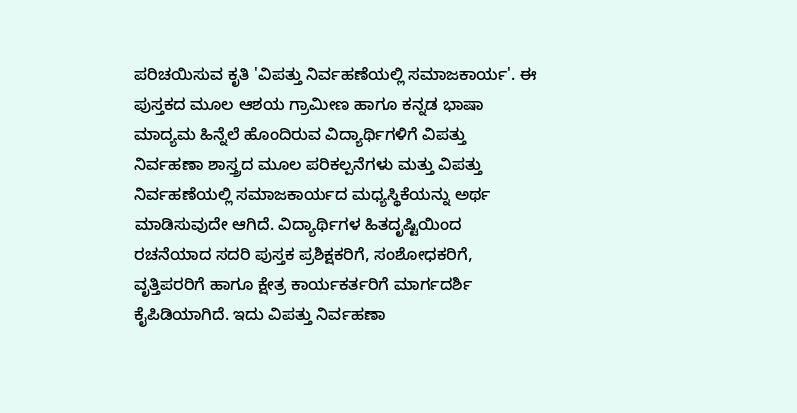ಪರಿಚಯಿಸುವ ಕೃತಿ 'ವಿಪತ್ತು ನಿರ್ವಹಣೆಯಲ್ಲಿ ಸಮಾಜಕಾರ್ಯ'. ಈ ಪುಸ್ತಕದ ಮೂಲ ಆಶಯ ಗ್ರಾಮೀಣ ಹಾಗೂ ಕನ್ನಡ ಭಾಷಾ ಮಾದ್ಯಮ ಹಿನ್ನೆಲೆ ಹೊಂದಿರುವ ವಿದ್ಯಾರ್ಥಿಗಳಿಗೆ ವಿಪತ್ತು ನಿರ್ವಹಣಾ ಶಾಸ್ತ್ರದ ಮೂಲ ಪರಿಕಲ್ಪನೆಗಳು ಮತ್ತು ವಿಪತ್ತು ನಿರ್ವಹಣೆಯಲ್ಲಿ ಸಮಾಜಕಾರ್ಯದ ಮಧ್ಯಸ್ಥಿಕೆಯನ್ನು ಅರ್ಥ ಮಾಡಿಸುವುದೇ ಆಗಿದೆ. ವಿದ್ಯಾರ್ಥಿಗಳ ಹಿತದೃಷ್ಟಿಯಿಂದ ರಚನೆಯಾದ ಸದರಿ ಪುಸ್ತಕ ಪ್ರಶಿಕ್ಷಕರಿಗೆ, ಸಂಶೋಧಕರಿಗೆ, ವೃತ್ತಿಪರರಿಗೆ ಹಾಗೂ ಕ್ಷೇತ್ರ ಕಾರ್ಯಕರ್ತರಿಗೆ ಮಾರ್ಗದರ್ಶಿ ಕೈಪಿಡಿಯಾಗಿದೆ. ಇದು ವಿಪತ್ತು ನಿರ್ವಹಣಾ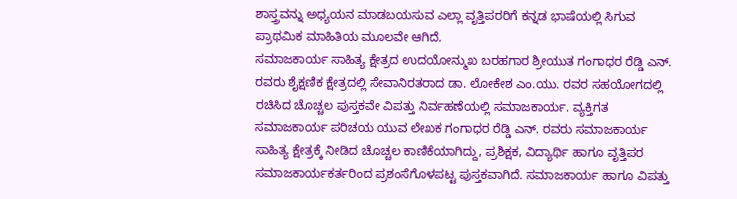ಶಾಸ್ತ್ರವನ್ನು ಅಧ್ಯಯನ ಮಾಡಬಯಸುವ ಎಲ್ಲಾ ವೃತ್ತಿಪರರಿಗೆ ಕನ್ನಡ ಭಾಷೆಯಲ್ಲಿ ಸಿಗುವ ಪ್ರಾಥಮಿಕ ಮಾಹಿತಿಯ ಮೂಲವೇ ಆಗಿದೆ.
ಸಮಾಜಕಾರ್ಯ ಸಾಹಿತ್ಯ ಕ್ಷೇತ್ರದ ಉದಯೋನ್ಮುಖ ಬರಹಗಾರ ಶ್ರೀಯುತ ಗಂಗಾಧರ ರೆಡ್ಡಿ ಎನ್. ರವರು ಶೈಕ್ಷಣಿಕ ಕ್ಷೇತ್ರದಲ್ಲಿ ಸೇವಾನಿರತರಾದ ಡಾ. ಲೋಕೇಶ ಎಂ.ಯು. ರವರ ಸಹಯೋಗದಲ್ಲಿ ರಚಿಸಿದ ಚೊಚ್ಚಲ ಪುಸ್ತಕವೇ ವಿಪತ್ತು ನಿರ್ವಹಣೆಯಲ್ಲಿ ಸಮಾಜಕಾರ್ಯ. ವ್ಯಕ್ತಿಗತ ಸಮಾಜಕಾರ್ಯ ಪರಿಚಯ ಯುವ ಲೇಖಕ ಗಂಗಾಧರ ರೆಡ್ಡಿ ಎನ್. ರವರು ಸಮಾಜಕಾರ್ಯ ಸಾಹಿತ್ಯ ಕ್ಷೇತ್ರಕ್ಕೆ ನೀಡಿದ ಚೊಚ್ಚಲ ಕಾಣಿಕೆಯಾಗಿದ್ದು, ಪ್ರಶಿಕ್ಷಕ, ವಿದ್ಯಾರ್ಥಿ ಹಾಗೂ ವೃತ್ತಿಪರ ಸಮಾಜಕಾರ್ಯಕರ್ತರಿಂದ ಪ್ರಶಂಸೆಗೊಳಪಟ್ಟ ಪುಸ್ತಕವಾಗಿದೆ. ಸಮಾಜಕಾರ್ಯ ಹಾಗೂ ವಿಪತ್ತು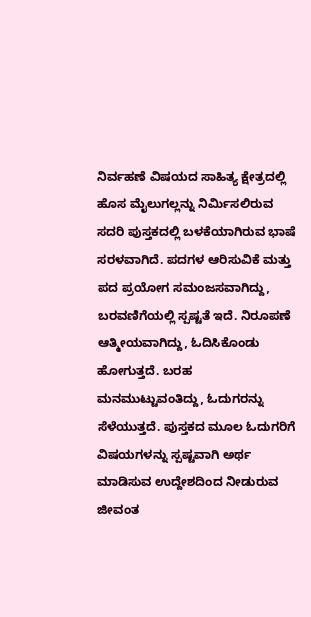ನಿರ್ವಹಣೆ ವಿಷಯದ ಸಾಹಿತ್ಯ ಕ್ಷೇತ್ರದಲ್ಲಿ ಹೊಸ ಮೈಲುಗಲ್ಲನ್ನು ನಿರ್ಮಿಸಲಿರುವ ಸದರಿ ಪುಸ್ತಕದಲ್ಲಿ ಬಳಕೆಯಾಗಿರುವ ಭಾಷೆ ಸರಳವಾಗಿದೆ. ಪದಗಳ ಆರಿಸುವಿಕೆ ಮತ್ತು ಪದ ಪ್ರಯೋಗ ಸಮಂಜಸವಾಗಿದ್ದು, ಬರವಣಿಗೆಯಲ್ಲಿ ಸ್ಪಷ್ಟತೆ ಇದೆ. ನಿರೂಪಣೆ ಆತ್ಮೀಯವಾಗಿದ್ದು, ಓದಿಸಿಕೊಂಡು ಹೋಗುತ್ತದೆ. ಬರಹ ಮನಮುಟ್ಟುವಂತಿದ್ದು, ಓದುಗರನ್ನು ಸೆಳೆಯುತ್ತದೆ. ಪುಸ್ತಕದ ಮೂಲ ಓದುಗರಿಗೆ ವಿಷಯಗಳನ್ನು ಸ್ಪಷ್ಟವಾಗಿ ಅರ್ಥ ಮಾಡಿಸುವ ಉದ್ದೇಶದಿಂದ ನೀಡುರುವ ಜೀವಂತ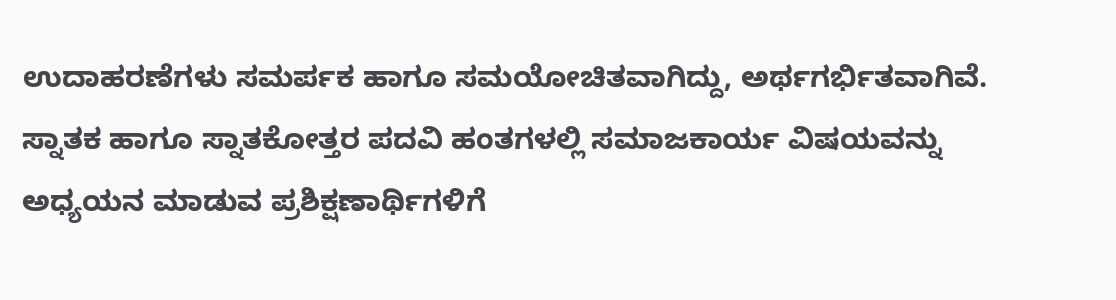ಉದಾಹರಣೆಗಳು ಸಮರ್ಪಕ ಹಾಗೂ ಸಮಯೋಚಿತವಾಗಿದ್ದು, ಅರ್ಥಗರ್ಭಿತವಾಗಿವೆ. ಸ್ನಾತಕ ಹಾಗೂ ಸ್ನಾತಕೋತ್ತರ ಪದವಿ ಹಂತಗಳಲ್ಲಿ ಸಮಾಜಕಾರ್ಯ ವಿಷಯವನ್ನು ಅಧ್ಯಯನ ಮಾಡುವ ಪ್ರಶಿಕ್ಷಣಾರ್ಥಿಗಳಿಗೆ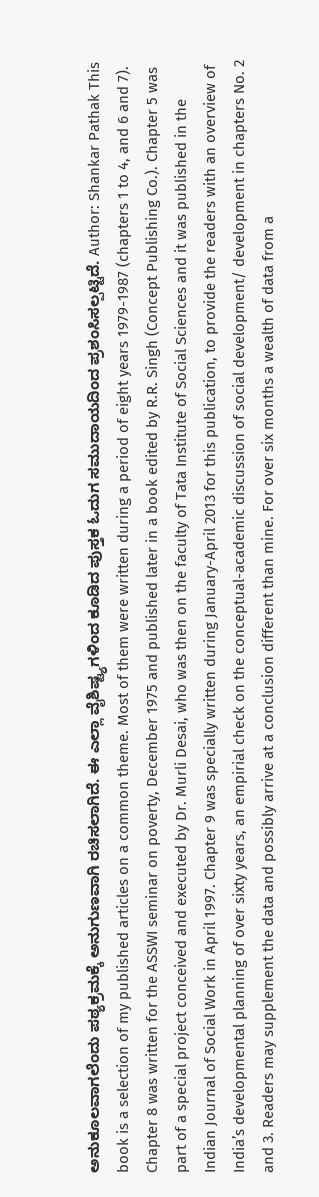ಅನುಕೂಲವಾಗಲೆಂದು ಪಠ್ಯಕ್ರಮಕ್ಕೆ ಅನುಗುಣವಾಗಿ ರಚಿಸಲಾಗಿದೆ. ಈ ಎಲ್ಲಾ ವೈಶಿಷ್ಟ್ಯಗಳಿಂದ ಕೂಡಿದ ಪುಸ್ತಕ ಓದುಗ ಸಮುದಾಯದಿಂದ ಪ್ರಶಂಸಿಸಲ್ಪಟ್ಟಿದೆ. Author: Shankar Pathak This book is a selection of my published articles on a common theme. Most of them were written during a period of eight years 1979-1987 (chapters 1 to 4, and 6 and 7). Chapter 8 was written for the ASSWI seminar on poverty, December 1975 and published later in a book edited by R.R. Singh (Concept Publishing Co.). Chapter 5 was part of a special project conceived and executed by Dr. Murli Desai, who was then on the faculty of Tata Institute of Social Sciences and it was published in the Indian Journal of Social Work in April 1997. Chapter 9 was specially written during January-April 2013 for this publication, to provide the readers with an overview of India’s developmental planning of over sixty years, an empirial check on the conceptual-academic discussion of social development/ development in chapters No. 2 and 3. Readers may supplement the data and possibly arrive at a conclusion different than mine. For over six months a wealth of data from a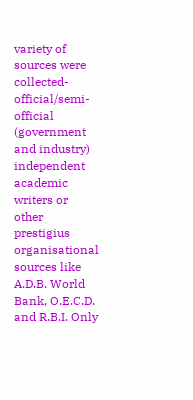variety of sources were collected-official/semi-official (government and industry) independent academic writers or other prestigius organisational sources like A.D.B. World Bank, O.E.C.D. and R.B.I. Only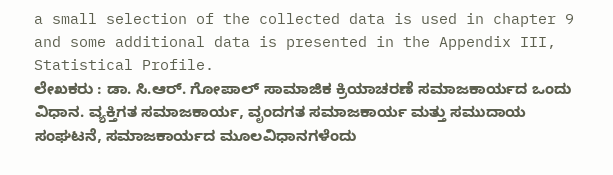a small selection of the collected data is used in chapter 9 and some additional data is presented in the Appendix III, Statistical Profile.
ಲೇಖಕರು : ಡಾ. ಸಿ.ಆರ್. ಗೋಪಾಲ್ ಸಾಮಾಜಿಕ ಕ್ರಿಯಾಚರಣೆ ಸಮಾಜಕಾರ್ಯದ ಒಂದು ವಿಧಾನ. ವ್ಯಕ್ತಿಗತ ಸಮಾಜಕಾರ್ಯ, ವೃಂದಗತ ಸಮಾಜಕಾರ್ಯ ಮತ್ತು ಸಮುದಾಯ ಸಂಘಟನೆ, ಸಮಾಜಕಾರ್ಯದ ಮೂಲವಿಧಾನಗಳೆಂದು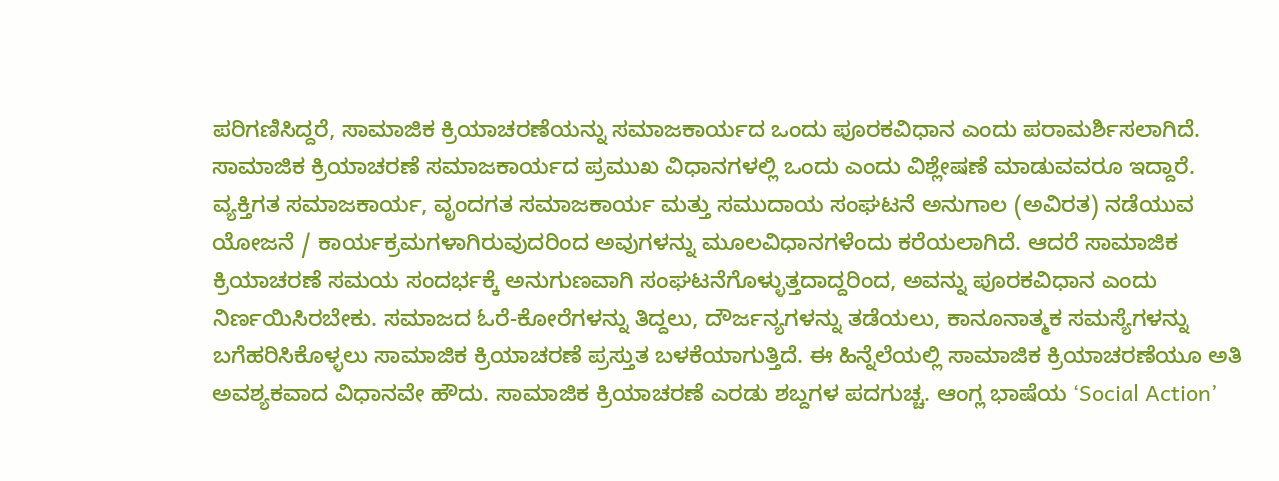ಪರಿಗಣಿಸಿದ್ದರೆ, ಸಾಮಾಜಿಕ ಕ್ರಿಯಾಚರಣೆಯನ್ನು ಸಮಾಜಕಾರ್ಯದ ಒಂದು ಪೂರಕವಿಧಾನ ಎಂದು ಪರಾಮರ್ಶಿಸಲಾಗಿದೆ. ಸಾಮಾಜಿಕ ಕ್ರಿಯಾಚರಣೆ ಸಮಾಜಕಾರ್ಯದ ಪ್ರಮುಖ ವಿಧಾನಗಳಲ್ಲಿ ಒಂದು ಎಂದು ವಿಶ್ಲೇಷಣೆ ಮಾಡುವವರೂ ಇದ್ದಾರೆ.
ವ್ಯಕ್ತಿಗತ ಸಮಾಜಕಾರ್ಯ, ವೃಂದಗತ ಸಮಾಜಕಾರ್ಯ ಮತ್ತು ಸಮುದಾಯ ಸಂಘಟನೆ ಅನುಗಾಲ (ಅವಿರತ) ನಡೆಯುವ ಯೋಜನೆ / ಕಾರ್ಯಕ್ರಮಗಳಾಗಿರುವುದರಿಂದ ಅವುಗಳನ್ನು ಮೂಲವಿಧಾನಗಳೆಂದು ಕರೆಯಲಾಗಿದೆ. ಆದರೆ ಸಾಮಾಜಿಕ ಕ್ರಿಯಾಚರಣೆ ಸಮಯ ಸಂದರ್ಭಕ್ಕೆ ಅನುಗುಣವಾಗಿ ಸಂಘಟನೆಗೊಳ್ಳುತ್ತದಾದ್ದರಿಂದ, ಅವನ್ನು ಪೂರಕವಿಧಾನ ಎಂದು ನಿರ್ಣಯಿಸಿರಬೇಕು. ಸಮಾಜದ ಓರೆ-ಕೋರೆಗಳನ್ನು ತಿದ್ದಲು, ದೌರ್ಜನ್ಯಗಳನ್ನು ತಡೆಯಲು, ಕಾನೂನಾತ್ಮಕ ಸಮಸ್ಯೆಗಳನ್ನು ಬಗೆಹರಿಸಿಕೊಳ್ಳಲು ಸಾಮಾಜಿಕ ಕ್ರಿಯಾಚರಣೆ ಪ್ರಸ್ತುತ ಬಳಕೆಯಾಗುತ್ತಿದೆ. ಈ ಹಿನ್ನೆಲೆಯಲ್ಲಿ ಸಾಮಾಜಿಕ ಕ್ರಿಯಾಚರಣೆಯೂ ಅತಿ ಅವಶ್ಯಕವಾದ ವಿಧಾನವೇ ಹೌದು. ಸಾಮಾಜಿಕ ಕ್ರಿಯಾಚರಣೆ ಎರಡು ಶಬ್ದಗಳ ಪದಗುಚ್ಚ. ಆಂಗ್ಲ ಭಾಷೆಯ ‘Social Action’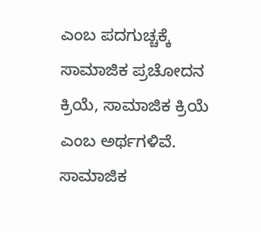ಎಂಬ ಪದಗುಚ್ಚಕ್ಕೆ ಸಾಮಾಜಿಕ ಪ್ರಚೋದನ ಕ್ರಿಯೆ, ಸಾಮಾಜಿಕ ಕ್ರಿಯೆ ಎಂಬ ಅರ್ಥಗಳಿವೆ. ಸಾಮಾಜಿಕ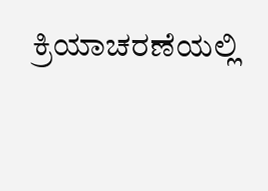ಕ್ರಿಯಾಚರಣೆಯಲ್ಲಿ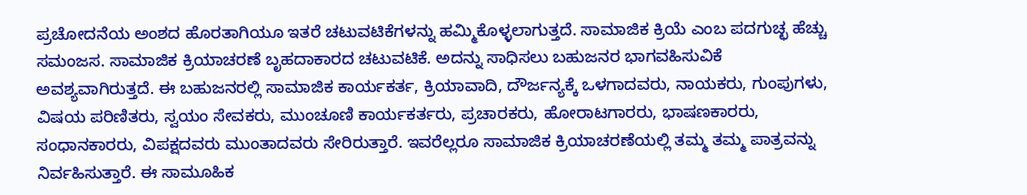ಪ್ರಚೋದನೆಯ ಅಂಶದ ಹೊರತಾಗಿಯೂ ಇತರೆ ಚಟುವಟಿಕೆಗಳನ್ನು ಹಮ್ಮಿಕೊಳ್ಳಲಾಗುತ್ತದೆ. ಸಾಮಾಜಿಕ ಕ್ರಿಯೆ ಎಂಬ ಪದಗುಚ್ಛ ಹೆಚ್ಚು ಸಮಂಜಸ. ಸಾಮಾಜಿಕ ಕ್ರಿಯಾಚರಣೆ ಬೃಹದಾಕಾರದ ಚಟುವಟಿಕೆ. ಅದನ್ನು ಸಾಧಿಸಲು ಬಹುಜನರ ಭಾಗವಹಿಸುವಿಕೆ ಅವಶ್ಯವಾಗಿರುತ್ತದೆ. ಈ ಬಹುಜನರಲ್ಲಿ ಸಾಮಾಜಿಕ ಕಾರ್ಯಕರ್ತ, ಕ್ರಿಯಾವಾದಿ, ದೌರ್ಜನ್ಯಕ್ಕೆ ಒಳಗಾದವರು, ನಾಯಕರು, ಗುಂಪುಗಳು, ವಿಷಯ ಪರಿಣಿತರು, ಸ್ವಯಂ ಸೇವಕರು, ಮುಂಚೂಣಿ ಕಾರ್ಯಕರ್ತರು, ಪ್ರಚಾರಕರು, ಹೋರಾಟಗಾರರು, ಭಾಷಣಕಾರರು, ಸಂಧಾನಕಾರರು, ವಿಪಕ್ಷದವರು ಮುಂತಾದವರು ಸೇರಿರುತ್ತಾರೆ. ಇವರೆಲ್ಲರೂ ಸಾಮಾಜಿಕ ಕ್ರಿಯಾಚರಣೆಯಲ್ಲಿ ತಮ್ಮ ತಮ್ಮ ಪಾತ್ರವನ್ನು ನಿರ್ವಹಿಸುತ್ತಾರೆ. ಈ ಸಾಮೂಹಿಕ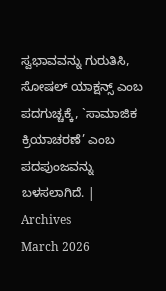ಸ್ವಭಾವವನ್ನು ಗುರುತಿಸಿ, ಸೋಷಲ್ ಯಾಕ್ಷನ್ಸ್ ಎಂಬ ಪದಗುಚ್ಚಕ್ಕೆ, `ಸಾಮಾಜಿಕ ಕ್ರಿಯಾಚರಣೆ’ ಎಂಬ ಪದಪುಂಜವನ್ನು ಬಳಸಲಾಗಿದೆ. |
Archives
March 2026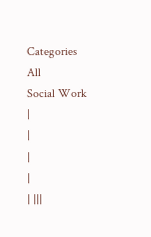Categories
All
Social Work
|
|
|
|
| |||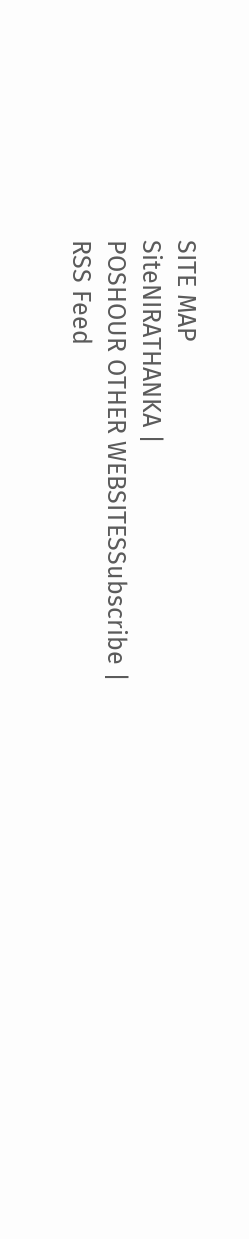SITE MAP
SiteNIRATHANKA |
POSHOUR OTHER WEBSITESSubscribe |
RSS Feed